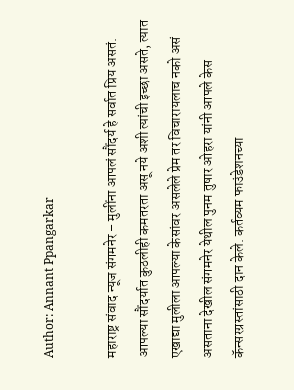Author: Annant Ppangarkar

महाराष्ट्र संवाद न्यूज संगमनेर – मुलींना आपलं सौंदर्य हे सर्वात प्रिय असतं. आपल्या सौंदर्यात कुठलीही कमतरता असू नये अशी त्यांची इच्छा असते, त्यात एखाद्या मुलीला आपल्या केसांवर असलेले प्रेम तर विचारायलाच नको असं असताना देखील संगमनेर येथील पुनम तुषार ओहरा यांनी आपले केस कॅन्सरग्रस्तांसाठी दान केले. कर्तव्यम फाउंडेशनच्या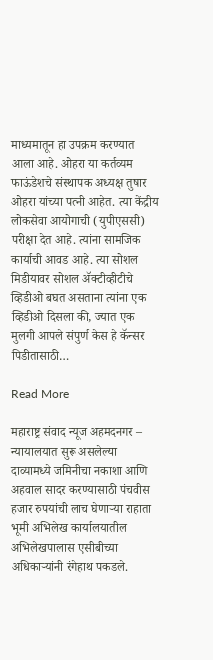माध्यमातून हा उपक्रम करण्यात आला आहे. ओहरा या कर्तव्यम फाऊंडेशचे संस्थापक अध्यक्ष तुषार ओहरा यांच्या पत्नी आहेत. त्या केंद्रीय लोकसेवा आयोगाची (युपीएससी) परीक्षा देत आहे. त्यांना सामजिक कार्याची आवड आहे. त्या सोशल मिडीयावर सोशल ॲक्टीव्हीटीचे व्हिडीओ बघत असताना त्यांना एक व्हिडीओ दिसला की, ज्यात एक मुलगी आपले संपुर्ण केस हे कॅन्सर पिडीतासाठी…

Read More

महाराष्ट्र संवाद न्यूज अहमदनगर – न्यायालयात सुरू असलेल्या दाव्यामध्ये जमिनीचा नकाशा आणि अहवाल सादर करण्यासाठी पंचवीस हजार रुपयांची लाच घेणाऱ्या राहाता भूमी अभिलेख कार्यालयातील अभिलेखपालास एसीबीच्या अधिकाऱ्यांनी रंगेहाथ पकडले.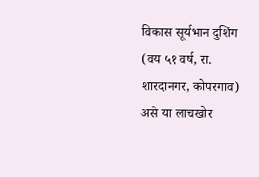विकास सूर्यभान दुशिंग (वय ५१ वर्ष, रा. शारदानगर, कोपरगाव) असे या लाचखोर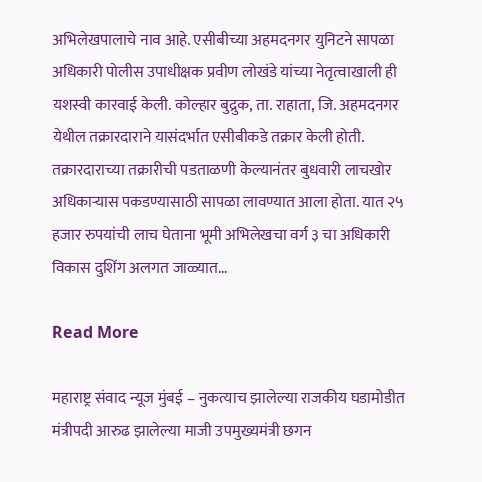अभिलेखपालाचे नाव आहे. एसीबीच्या अहमदनगर युनिटने सापळा अधिकारी पोलीस उपाधीक्षक प्रवीण लोखंडे यांच्या नेतृत्वाखाली ही यशस्वी कारवाई केली. कोल्हार बुद्रुक, ता. राहाता, जि. अहमदनगर येथील तक्रारदाराने यासंदर्भात एसीबीकडे तक्रार केली होती. तक्रारदाराच्या तक्रारीची पडताळणी केल्यानंतर बुधवारी लाचखोर अधिकाऱ्यास पकडण्यासाठी सापळा लावण्यात आला होता. यात २५ हजार रुपयांची लाच घेताना भूमी अभिलेखचा वर्ग ३ चा अधिकारी विकास दुशिंग अलगत जाळ्यात…

Read More

महाराष्ट्र संवाद न्यूज मुंबई – नुकत्याच झालेल्या राजकीय घडामोडीत मंत्रीपदी आरुढ झालेल्या माजी उपमुख्यमंत्री छगन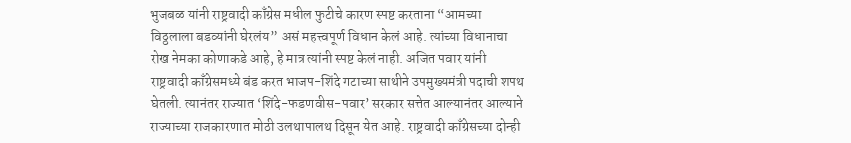भुजबळ यांनी राष्ट्रवादी काँग्रेस मधील फुटीचे कारण स्पष्ट करताना “आमच्या विठ्ठलाला बडव्यांनी घेरलंय” असं महत्त्वपूर्ण विधान केलं आहे. त्यांच्या विधानाचा रोख नेमका कोणाकडे आहे, हे मात्र त्यांनी स्पष्ट केलं नाही. अजित पवार यांनी राष्ट्रवादी काँग्रेसमध्ये बंड करत भाजप-शिंदे गटाच्या साथीने उपमुख्यमंत्री पदाची शपथ घेतली. त्यानंतर राज्यात ‘शिंदे-फडणवीस-पवार’ सरकार सत्तेत आल्यानंतर आल्याने राज्याच्या राजकारणात मोठी उलथापालथ दिसून येत आहे. राष्ट्रवादी काँग्रेसच्या दोन्ही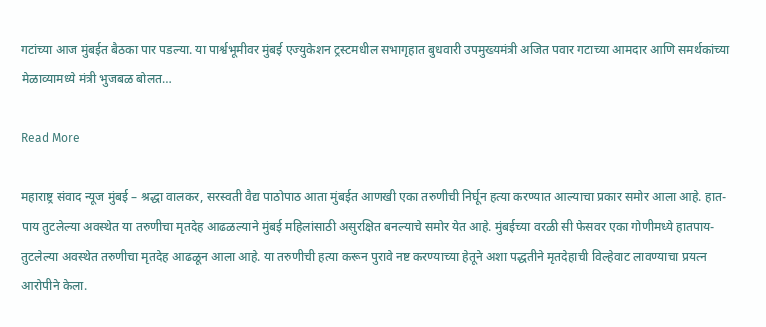गटांच्या आज मुंबईत बैठका पार पडल्या. या पार्श्वभूमीवर मुंबई एज्युकेशन ट्रस्टमधील सभागृहात बुधवारी उपमुख्यमंत्री अजित पवार गटाच्या आमदार आणि समर्थकांच्या मेळाव्यामध्ये मंत्री भुजबळ बोलत…

Read More

महाराष्ट्र संवाद न्यूज मुंबई – श्रद्धा वालकर, सरस्वती वैद्य पाठोपाठ आता मुंबईत आणखी एका तरुणीची निर्घून हत्या करण्यात आल्याचा प्रकार समोर आला आहे. हात-पाय तुटलेल्या अवस्थेत या तरुणीचा मृतदेह आढळल्याने मुंबई महिलांसाठी असुरक्षित बनल्याचे समोर येत आहे. मुंबईच्या वरळी सी फेसवर एका गोणीमध्ये हातपाय-तुटलेल्या अवस्थेत तरुणीचा मृतदेह आढळून आला आहे. या तरुणीची हत्या करून पुरावे नष्ट करण्याच्या हेतूने अशा पद्धतीने मृतदेहाची विल्हेवाट लावण्याचा प्रयत्न आरोपीने केला.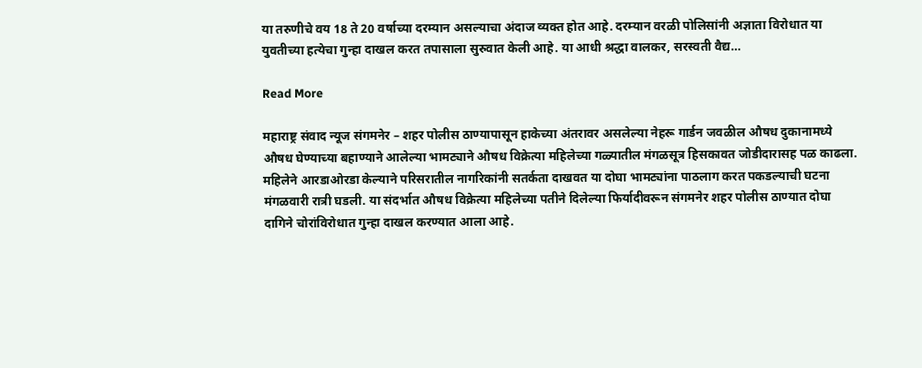या तरुणीचे वय 18 ते 20 वर्षाच्या दरम्यान असल्याचा अंदाज व्यक्त होत आहे. दरम्यान वरळी पोलिसांनी अज्ञाता विरोधात या युवतीच्या हत्येचा गुन्हा दाखल करत तपासाला सुरुवात केली आहे. या आधी श्रद्धा वालकर, सरस्वती वैद्य…

Read More

महाराष्ट्र संवाद न्यूज संगमनेर – शहर पोलीस ठाण्यापासून हाकेच्या अंतरावर असलेल्या नेहरू गार्डन जवळील औषध दुकानामध्ये औषध घेण्याच्या बहाण्याने आलेल्या भामट्याने औषध विक्रेत्या महिलेच्या गळ्यातील मंगळसूत्र हिसकावत जोडीदारासह पळ काढला. महिलेने आरडाओरडा केल्याने परिसरातील नागरिकांनी सतर्कता दाखवत या दोघा भामट्यांना पाठलाग करत पकडल्याची घटना मंगळवारी रात्री घडली. या संदर्भात औषध विक्रेत्या महिलेच्या पतीने दिलेल्या फिर्यादीवरून संगमनेर शहर पोलीस ठाण्यात दोघा दागिने चोरांविरोधात गुन्हा दाखल करण्यात आला आहे.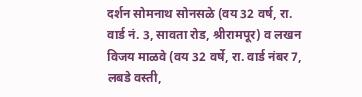दर्शन सोमनाथ सोनसळे (वय 32 वर्ष, रा. वार्ड नं. 3, सावता रोड, श्रीरामपूर) व लखन विजय माळवे (वय 32 वर्षे, रा. वार्ड नंबर 7, लबडे वस्ती,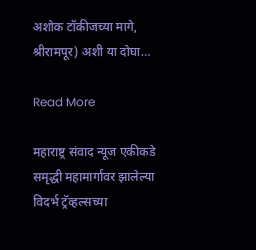अशोक टॉकीजच्या मागे, श्रीरामपूर) अशी या दोघा…

Read More

महाराष्ट्र संवाद न्यूज एकीकडे समृद्धी महामार्गावर झालेल्या विदर्भ ट्रॅव्हल्सच्या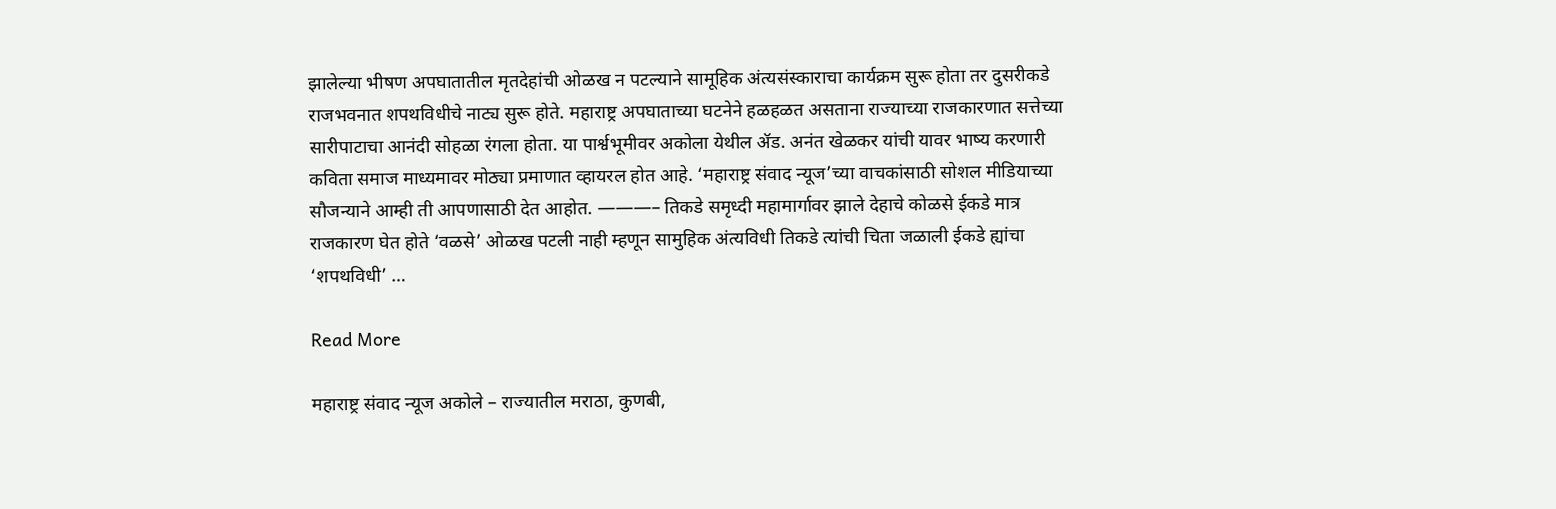झालेल्या भीषण अपघातातील मृतदेहांची ओळख न पटल्याने सामूहिक अंत्यसंस्काराचा कार्यक्रम सुरू होता तर दुसरीकडे राजभवनात शपथविधीचे नाट्य सुरू होते. महाराष्ट्र अपघाताच्या घटनेने हळहळत असताना राज्याच्या राजकारणात सत्तेच्या सारीपाटाचा आनंदी सोहळा रंगला होता. या पार्श्वभूमीवर अकोला येथील ॲड. अनंत खेळकर यांची यावर भाष्य करणारी कविता समाज माध्यमावर मोठ्या प्रमाणात व्हायरल होत आहे. ‘महाराष्ट्र संवाद न्यूज’च्या वाचकांसाठी सोशल मीडियाच्या सौजन्याने आम्ही ती आपणासाठी देत आहोत. ———– तिकडे समृध्दी महामार्गावर झाले देहाचे कोळसे ईकडे मात्र राजकारण घेत होते ‘वळसे’ ओळख पटली नाही म्हणून सामुहिक अंत्यविधी तिकडे त्यांची चिता जळाली ईकडे ह्यांचा ‘शपथविधी’ …

Read More

महाराष्ट्र संवाद न्यूज अकोले – राज्यातील मराठा, कुणबी,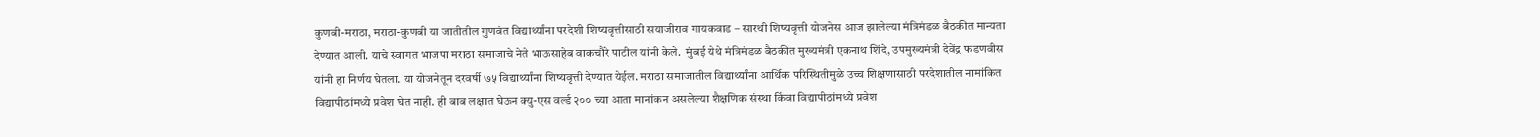कुणबी-मराठा, मराठा-कुणबी या जातीतील गुणवंत विद्यार्थ्यांना परदेशी शिष्यवृत्तीसाठी सयाजीराव गायकवाड – सारथी शिष्यवृत्ती योजनेस आज झालेल्या मंत्रिमंडळ बैठकीत मान्यता देण्यात आली. याचे स्वागत भाजपा मराठा समाजाचे नेते भाऊसाहेब वाकचौरे पाटील यांनी केले.  मुंबई येथे मंत्रिमंडळ बैठकीत मुख्यमंत्री एकनाथ शिंदे, उपमुख्यमंत्री देवेंद्र फडणवीस यांनी हा निर्णय घेतला. या योजनेतून दरवर्षी ७५ विद्यार्थ्यांना शिष्यवृत्ती देण्यात येईल. मराठा समाजातील विद्यार्थ्यांना आर्थिक परिस्थितीमुळे उच्च शिक्षणासाठी परदेशातील नामांकित विद्यापीठांमध्ये प्रवेश घेत नाही. ही बाब लक्षात घेऊन क्यु-एस वर्ल्ड २०० च्या आता मानांकन असलेल्या शैक्षणिक संस्था किंवा विद्यापीठांमध्ये प्रवेश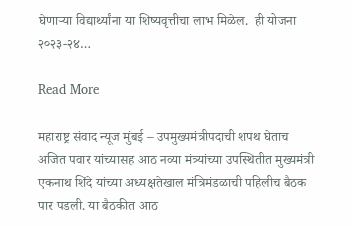घेणाऱ्या विद्यार्थ्यांना या शिष्यवृत्तीचा लाभ मिळेल.  ही योजना २०२३-२४…

Read More

महाराष्ट्र संवाद न्यूज मुंबई – उपमुख्यमंत्रीपदाची शपथ घेताच अजित पवार यांच्यासह आठ नव्या मंत्र्यांच्या उपस्थितीत मुख्यमंत्री एकनाथ शिंदे यांच्या अध्यक्षतेखाल मंत्रिमंडळाची पहिलीच बैठक पार पडली. या बैठकीत आठ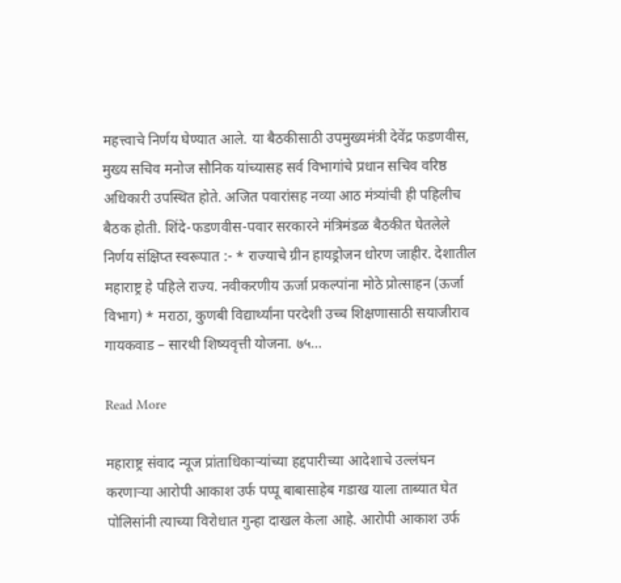महत्त्वाचे निर्णय घेण्यात आले. या बैठकीसाठी उपमुख्यमंत्री देवेंद्र फडणवीस, मुख्य सचिव मनोज सौनिक यांच्यासह सर्व विभागांचे प्रधान सचिव वरिष्ठ अधिकारी उपस्थित होते. अजित पवारांसह नव्या आठ मंत्र्यांची ही पहिलीच बैठक होती. शिंदे-फडणवीस-पवार सरकारने मंत्रिमंडळ बैठकीत घेतलेले निर्णय संक्षिप्त स्वरूपात :- * राज्याचे ग्रीन हायड्रोजन धोरण जाहीर. देशातील महाराष्ट्र हे पहिले राज्य. नवीकरणीय ऊर्जा प्रकल्पांना मोठे प्रोत्साहन (ऊर्जा विभाग) * मराठा, कुणबी विद्यार्थ्यांना परदेशी उच्च शिक्षणासाठी सयाजीराव गायकवाड – सारथी शिष्यवृत्ती योजना. ७५…

Read More

महाराष्ट्र संवाद न्यूज प्रांताधिकाऱ्यांच्या हद्दपारीच्या आदेशाचे उल्लंघन करणाऱ्या आरोपी आकाश उर्फ पप्पू बाबासाहेब गडाख याला ताब्यात घेत पोलिसांनी त्याच्या विरोधात गुन्हा दाखल केला आहे. आरोपी आकाश उर्फ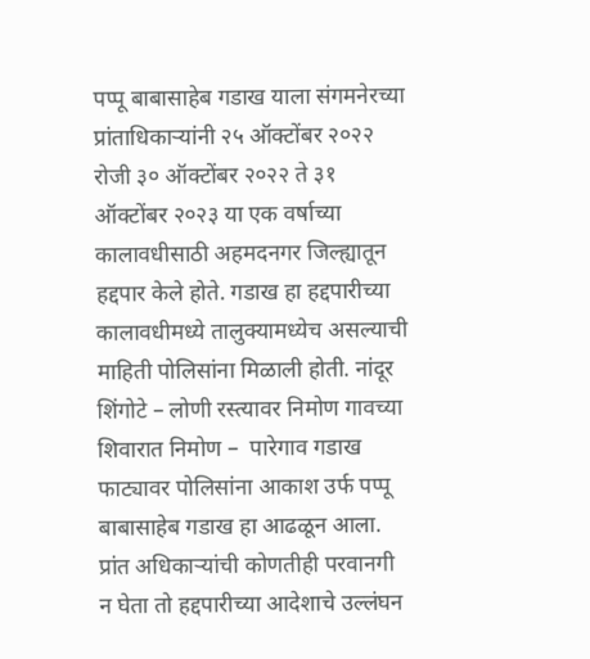पप्पू बाबासाहेब गडाख याला संगमनेरच्या प्रांताधिकार्‍यांनी २५ ऑक्टोंबर २०२२ रोजी ३० ऑक्टोंबर २०२२ ते ३१ ऑक्टोंबर २०२३ या एक वर्षाच्या कालावधीसाठी अहमदनगर जिल्ह्यातून हद्दपार केले होते. गडाख हा हद्दपारीच्या कालावधीमध्ये तालुक्यामध्येच असल्याची माहिती पोलिसांना मिळाली होती. नांदूर शिंगोटे – लोणी रस्त्यावर निमोण गावच्या शिवारात निमोण –  पारेगाव गडाख फाट्यावर पोलिसांना आकाश उर्फ पप्पू बाबासाहेब गडाख हा आढळून आला. प्रांत अधिकाऱ्यांची कोणतीही परवानगी न घेता तो हद्दपारीच्या आदेशाचे उल्लंघन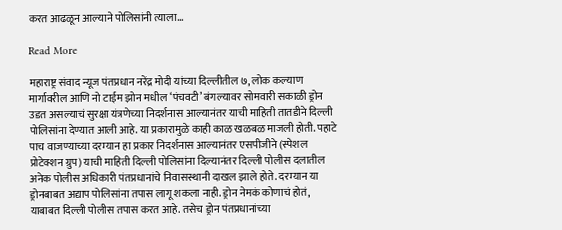करत आढळून आल्याने पोलिसांनी त्याला…

Read More

महाराष्ट्र संवाद न्यूज पंतप्रधान नरेंद्र मोदी यांच्या दिल्लीतील ७, लोक कल्याण मार्गावरील आणि नो टाईम झोन मधील ‘पंचवटी’ बंगल्यावर सोमवारी सकाळी ड्रोन उडत असल्याचं सुरक्षा यंत्रणेच्या निदर्शनास आल्यानंतर याची माहिती तातडीने दिल्ली पोलिसांना देण्यात आली आहे. या प्रकारामुळे काही काळ खळबळ माजली होती. पहाटे पाच वाजण्याच्या दरम्यान हा प्रकार निदर्शनास आल्यानंतर एसपीजीने (स्पेशल प्रोटेक्शन ग्रुप) याची माहिती दिल्ली पोलिसांना दिल्यानंतर दिल्ली पोलीस दलातील अनेक पोलीस अधिकारी पंतप्रधानांचे निवासस्थानी दाखल झाले होते. दरम्यान या ड्रोनबाबत अद्याप पोलिसांना तपास लागू शकला नाही. ड्रोन नेमकं कोणाचं होतं, याबाबत दिल्ली पोलीस तपास करत आहे. तसेच ड्रोन पंतप्रधानांच्या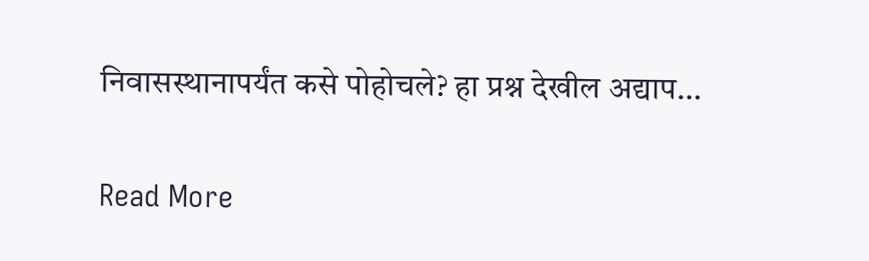निवासस्थानापर्यंत कसे पोहोचले? हा प्रश्न देखील अद्याप…

Read More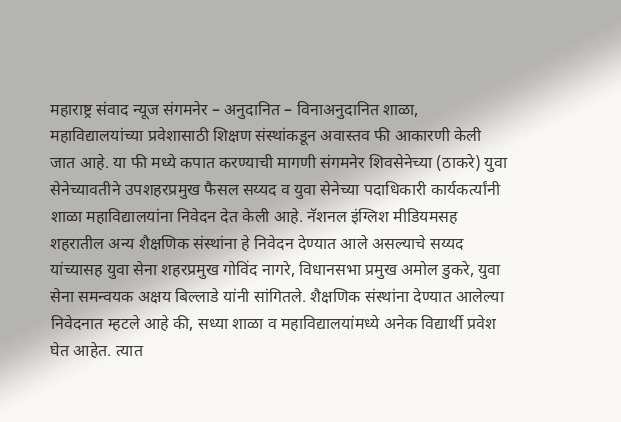महाराष्ट्र संवाद न्यूज संगमनेर – अनुदानित – विनाअनुदानित शाळा, महाविद्यालयांच्या प्रवेशासाठी शिक्षण संस्थांकडून अवास्तव फी आकारणी केली जात आहे. या फी मध्ये कपात करण्याची मागणी संगमनेर शिवसेनेच्या (ठाकरे) युवा सेनेच्यावतीने उपशहरप्रमुख फैसल सय्यद व युवा सेनेच्या पदाधिकारी कार्यकर्त्यांनी शाळा महाविद्यालयांना निवेदन देत केली आहे. नॅशनल इंग्लिश मीडियमसह शहरातील अन्य शैक्षणिक संस्थांना हे निवेदन देण्यात आले असल्याचे सय्यद यांच्यासह युवा सेना शहरप्रमुख गोविंद नागरे, विधानसभा प्रमुख अमोल डुकरे, युवा सेना समन्वयक अक्षय बिल्लाडे यांनी सांगितले. शैक्षणिक संस्थांना देण्यात आलेल्या निवेदनात म्हटले आहे की, सध्या शाळा व महाविद्यालयांमध्ये अनेक विद्यार्थी प्रवेश घेत आहेत. त्यात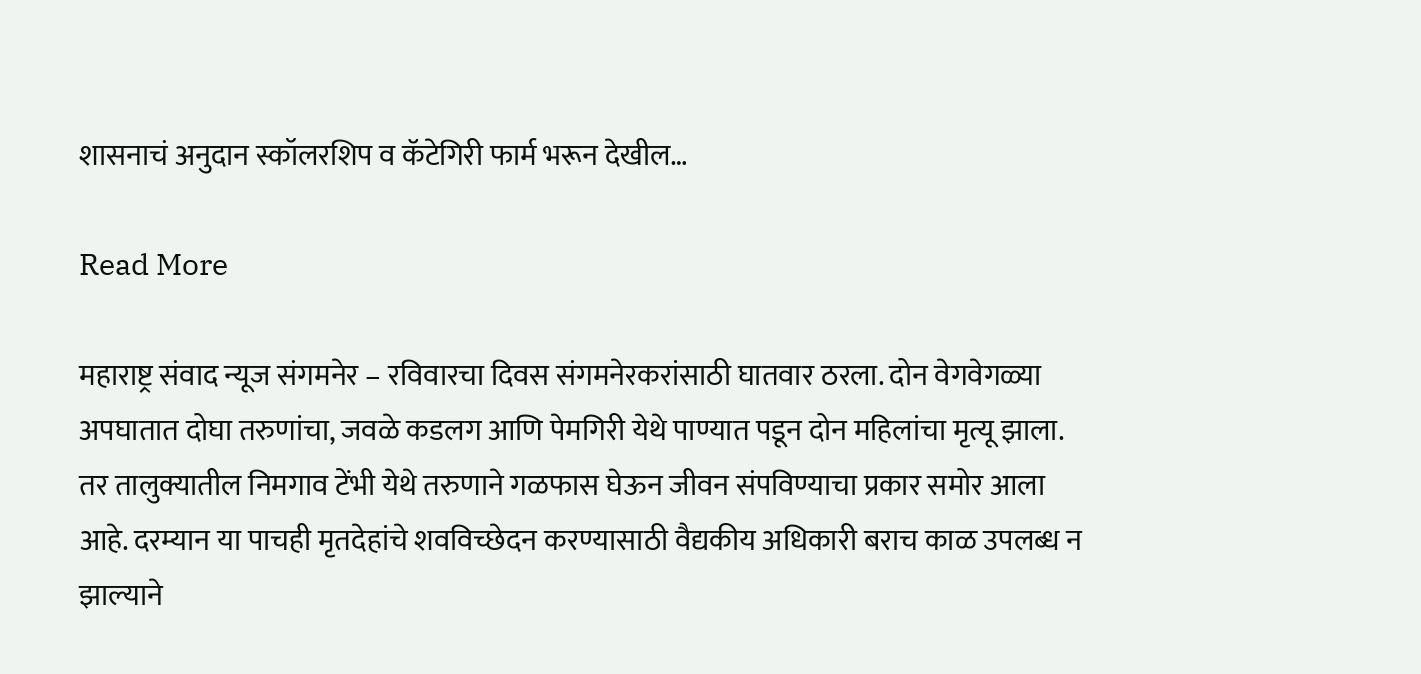शासनाचं अनुदान स्कॉलरशिप व कॅटेगिरी फार्म भरून देखील…

Read More

महाराष्ट्र संवाद न्यूज संगमनेर – रविवारचा दिवस संगमनेरकरांसाठी घातवार ठरला. दोन वेगवेगळ्या अपघातात दोघा तरुणांचा, जवळे कडलग आणि पेमगिरी येथे पाण्यात पडून दोन महिलांचा मृत्यू झाला. तर तालुक्यातील निमगाव टेंभी येथे तरुणाने गळफास घेऊन जीवन संपविण्याचा प्रकार समोर आला आहे. दरम्यान या पाचही मृतदेहांचे शवविच्छेदन करण्यासाठी वैद्यकीय अधिकारी बराच काळ उपलब्ध न झाल्याने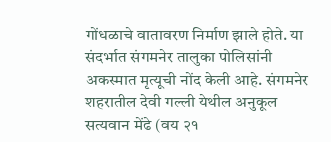गोंधळाचे वातावरण निर्माण झाले होते. या संदर्भात संगमनेर तालुका पोलिसांनी अकस्मात मृत्यूची नोंद केली आहे. संगमनेर शहरातील देवी गल्ली येथील अनुकूल सत्यवान मेंढे (वय २१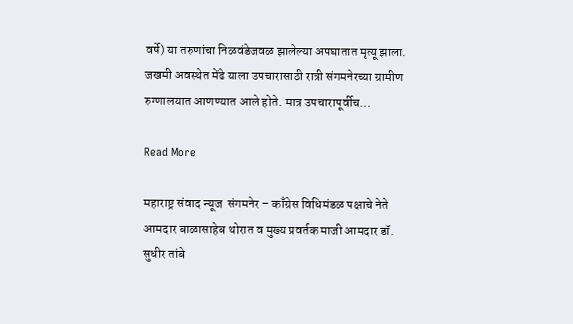वर्षे) या तरुणांचा निळवंडेजवळ झालेल्या अपघातात मृत्यू झाला. जखमी अवस्थेत मेंढे याला उपचारासाठी रात्री संगमनेरच्या ग्रामीण रुग्णालयात आणण्यात आले होते. मात्र उपचारापूर्वीच…

Read More

महाराष्ट्र संवाद न्यूज  संगमनेर – काँग्रेस विधिमंडळ पक्षाचे नेते आमदार बाळासाहेब थोरात व मुख्य प्रवर्तक माजी आमदार डॉ. सुधीर तांबे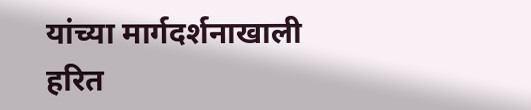यांच्या मार्गदर्शनाखाली हरित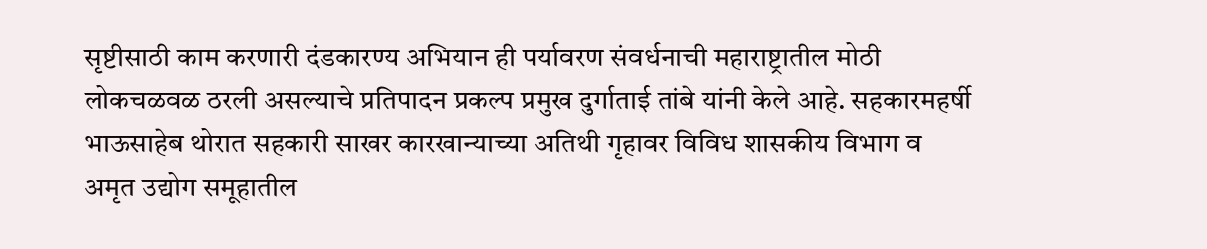सृष्टीसाठी काम करणारी दंडकारण्य अभियान ही पर्यावरण संवर्धनाची महाराष्ट्रातील मोठी लोकचळवळ ठरली असल्याचे प्रतिपादन प्रकल्प प्रमुख दुर्गाताई तांबे यांनी केले आहे. सहकारमहर्षी भाऊसाहेब थोरात सहकारी साखर कारखान्याच्या अतिथी गृहावर विविध शासकीय विभाग व अमृत उद्योग समूहातील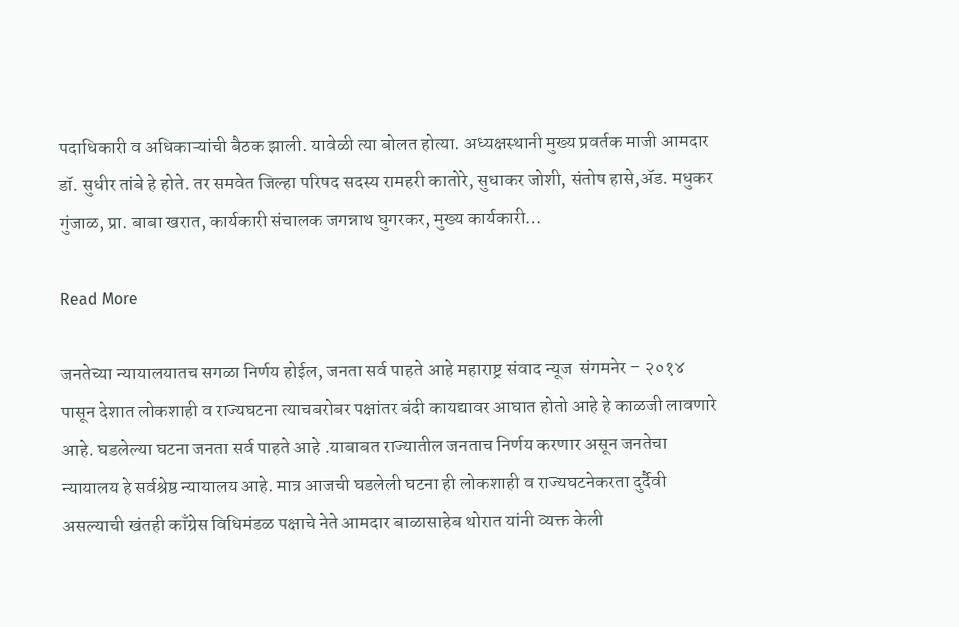पदाधिकारी व अधिकाऱ्यांची बैठक झाली. यावेळी त्या बोलत होत्या. अध्यक्षस्थानी मुख्य प्रवर्तक माजी आमदार डॉ. सुधीर तांबे हे होते. तर समवेत जिल्हा परिषद सदस्य रामहरी कातोरे, सुधाकर जोशी, संतोष हासे,ॲड. मधुकर गुंजाळ, प्रा. बाबा खरात, कार्यकारी संचालक जगन्नाथ घुगरकर, मुख्य कार्यकारी…

Read More

जनतेच्या न्यायालयातच सगळा निर्णय होईल, जनता सर्व पाहते आहे महाराष्ट्र संवाद न्यूज  संगमनेर – २०१४ पासून देशात लोकशाही व राज्यघटना त्याचबरोबर पक्षांतर बंदी कायद्यावर आघात होतो आहे हे काळजी लावणारे आहे. घडलेल्या घटना जनता सर्व पाहते आहे .याबाबत राज्यातील जनताच निर्णय करणार असून जनतेचा न्यायालय हे सर्वश्रेष्ठ न्यायालय आहे. मात्र आजची घडलेली घटना ही लोकशाही व राज्यघटनेकरता दुर्दैवी असल्याची खंतही काँग्रेस विधिमंडळ पक्षाचे नेते आमदार बाळासाहेब थोरात यांनी व्यक्त केली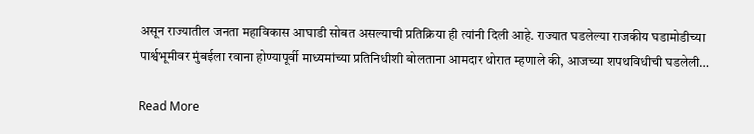असून राज्यातील जनता महाविकास आघाडी सोबत असल्याची प्रतिक्रिया ही त्यांनी दिली आहे. राज्यात घडलेल्या राजकीय घडामोडीच्या पार्श्वभूमीवर मुंबईला रवाना होण्यापूर्वी माध्यमांच्या प्रतिनिधीशी बोलताना आमदार थोरात म्हणाले की, आजच्या शपथविधीची घडलेली…

Read More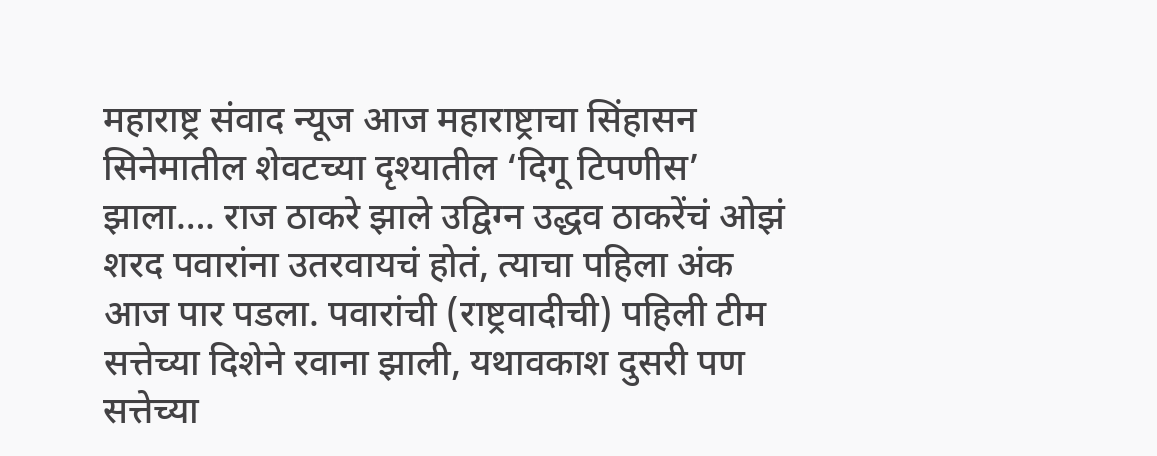महाराष्ट्र संवाद न्यूज आज महाराष्ट्राचा सिंहासन सिनेमातील शेवटच्या दृश्यातील ‘दिगू टिपणीस’ झाला…. राज ठाकरे झाले उद्विग्न उद्धव ठाकरेंचं ओझं शरद पवारांना उतरवायचं होतं, त्याचा पहिला अंक आज पार पडला. पवारांची (राष्ट्रवादीची) पहिली टीम सत्तेच्या दिशेने रवाना झाली, यथावकाश दुसरी पण सत्तेच्या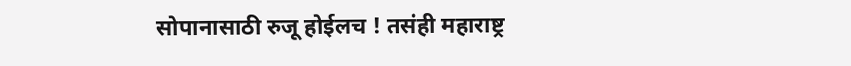सोपानासाठी रुजू होईलच ! तसंही महाराष्ट्र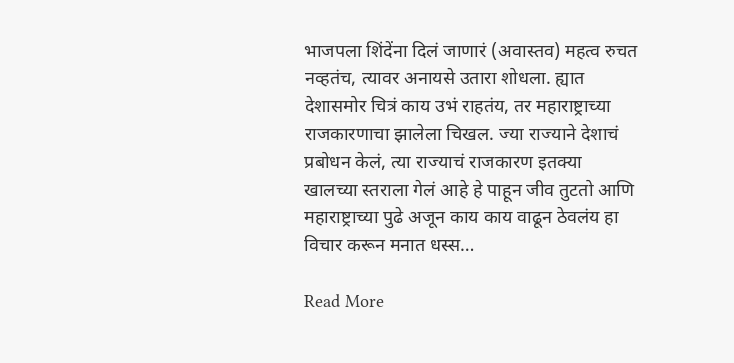भाजपला शिंदेंना दिलं जाणारं (अवास्तव) महत्व रुचत नव्हतंच, त्यावर अनायसे उतारा शोधला. ह्यात देशासमोर चित्रं काय उभं राहतंय, तर महाराष्ट्राच्या राजकारणाचा झालेला चिखल. ज्या राज्याने देशाचं प्रबोधन केलं, त्या राज्याचं राजकारण इतक्या खालच्या स्तराला गेलं आहे हे पाहून जीव तुटतो आणि महाराष्ट्राच्या पुढे अजून काय काय वाढून ठेवलंय हा विचार करून मनात धस्स…

Read More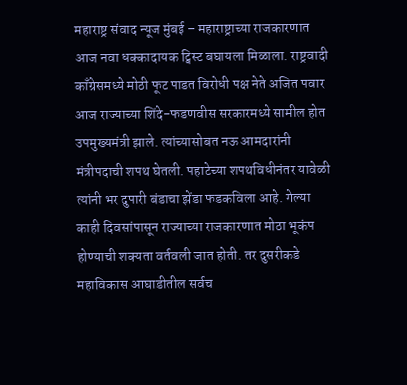महाराष्ट्र संवाद न्यूज मुंबई – महाराष्ट्राच्या राजकारणात आज नवा धक्कादायक ट्विस्ट बघायला मिळाला. राष्ट्रवादी काँग्रेसमध्ये मोठी फूट पाडत विरोधी पक्ष नेते अजित पवार आज राज्याच्या शिंदे-फडणवीस सरकारमध्ये सामील होत उपमुख्यमंत्री झाले. त्यांच्यासोबत नऊ आमदारांनी मंत्रीपदाची शपथ घेतली. पहाटेच्या शपथविधीनंतर यावेळी त्यांनी भर दुपारी बंडाचा झेंडा फडकविला आहे. गेल्या काही दिवसांपासून राज्याच्या राजकारणात मोठा भूकंप होण्याची शक्यता वर्तवली जात होती. तर दुसरीकडे महाविकास आघाडीतील सर्वच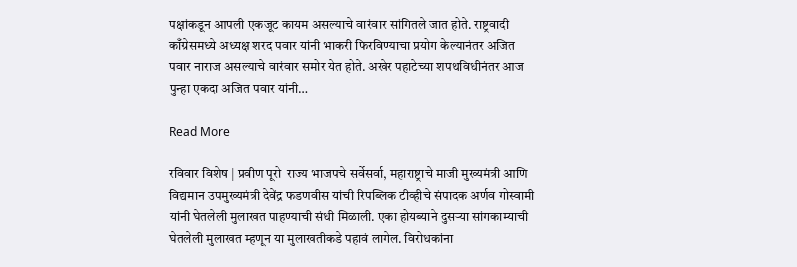पक्षांकडून आपली एकजूट कायम असल्याचे वारंवार सांगितले जात होते. राष्ट्रवादी काँग्रेसमध्ये अध्यक्ष शरद पवार यांनी भाकरी फिरविण्याचा प्रयोग केल्यानंतर अजित पवार नाराज असल्याचे वारंवार समोर येत होते. अखेर पहाटेच्या शपथविधीनंतर आज पुन्हा एकदा अजित पवार यांनी…

Read More

रविवार विशेष | प्रवीण पूरो  राज्य भाजपचे सर्वेसर्वा, महाराष्ट्राचे माजी मुख्यमंत्री आणि विद्यमान उपमुख्यमंत्री देवेंद्र फडणवीस यांची रिपब्लिक टीव्हीचे संपादक अर्णव गोस्वामी यांनी घेतलेली मुलाखत पाहण्याची संधी मिळाली. एका होयब्याने दुसर्‍या सांगकाम्याची घेतलेली मुलाखत म्हणून या मुलाखतीकडे पहावं लागेल. विरोधकांना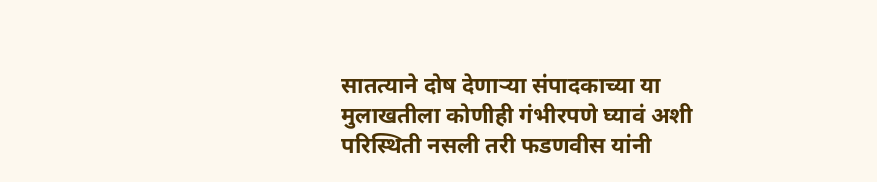सातत्याने दोष देणार्‍या संपादकाच्या या मुलाखतीला कोणीही गंभीरपणे घ्यावं अशी परिस्थिती नसली तरी फडणवीस यांनी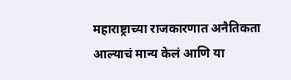महाराष्ट्राच्या राजकारणात अनैतिकता आल्याचं मान्य केलं आणि या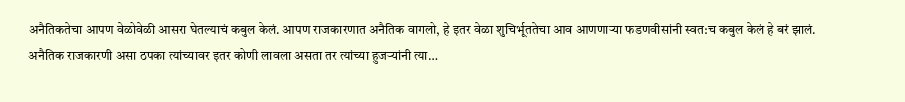अनैतिकतेचा आपण वेळोवेळी आसरा घेतल्याचं कबुल केलं. आपण राजकारणात अनैतिक वागलो, हे इतर वेळा शुचिर्भूततेचा आव आणणार्‍या फडणवीसांनी स्वत:च कबुल केलं हे बरं झालं.  अनैतिक राजकारणी असा ठपका त्यांच्यावर इतर कोणी लावला असता तर त्यांच्या हुजर्‍यांनी त्या…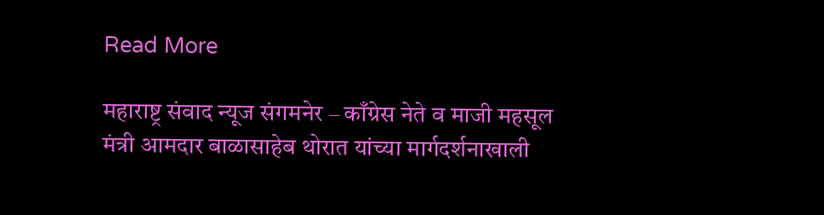Read More

महाराष्ट्र संवाद न्यूज संगमनेर – काँग्रेस नेते व माजी महसूल मंत्री आमदार बाळासाहेब थोरात यांच्या मार्गदर्शनाखाली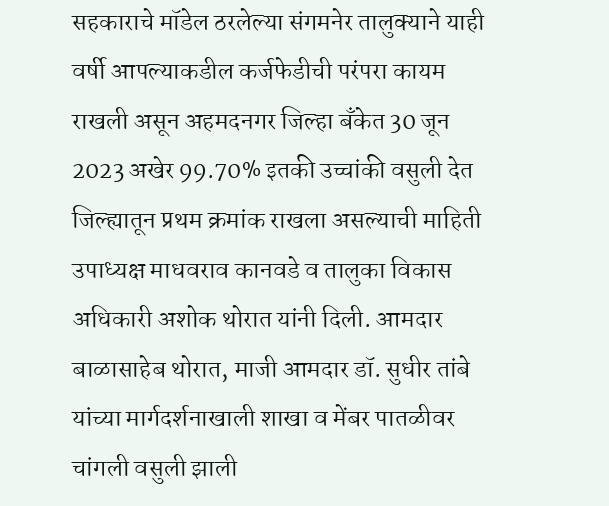सहकाराचे मॉडेल ठरलेल्या संगमनेर तालुक्याने याही वर्षी आपल्याकडील कर्जफेडीची परंपरा कायम राखली असून अहमदनगर जिल्हा बँकेत 30 जून 2023 अखेर 99.70% इतकी उच्चांकी वसुली देत जिल्ह्यातून प्रथम क्रमांक राखला असल्याची माहिती उपाध्यक्ष माधवराव कानवडे व तालुका विकास अधिकारी अशोक थोरात यांनी दिली. आमदार बाळासाहेब थोरात, माजी आमदार डॉ. सुधीर तांबे यांच्या मार्गदर्शनाखाली शाखा व मेंबर पातळीवर चांगली वसुली झाली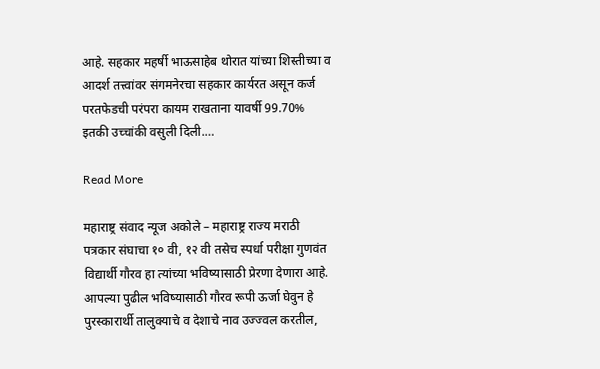आहे. सहकार महर्षी भाऊसाहेब थोरात यांच्या शिस्तीच्या व आदर्श तत्त्वांवर संगमनेरचा सहकार कार्यरत असून कर्ज परतफेडची परंपरा कायम राखताना यावर्षी 99.70% इतकी उच्चांकी वसुली दिली.…

Read More

महाराष्ट्र संवाद न्यूज अकोले – महाराष्ट्र राज्य मराठी पत्रकार संघाचा १० वी, १२ वी तसेच स्पर्धा परीक्षा गुणवंत विद्यार्थी गौरव हा त्यांच्या भविष्यासाठी प्रेरणा देणारा आहे. आपल्या पुढील भविष्यासाठी गौरव रूपी ऊर्जा घेवुन हे पुरस्कारार्थी तालुक्याचे व देशाचे नाव उज्ज्वल करतील,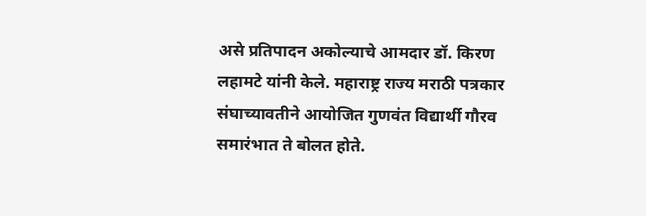असे प्रतिपादन अकोल्याचे आमदार डॉ. किरण लहामटे यांनी केले. महाराष्ट्र राज्य मराठी पत्रकार संघाच्यावतीने आयोजित गुणवंत विद्यार्थी गौरव समारंभात ते बोलत होते.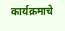कार्यक्रमाचे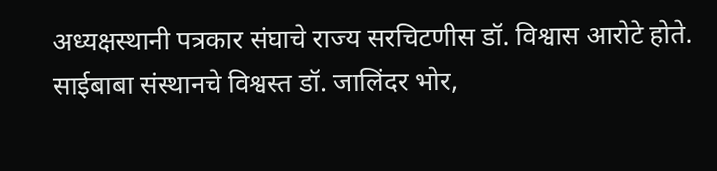अध्यक्षस्थानी पत्रकार संघाचे राज्य सरचिटणीस डॉ. विश्वास आरोटे होते. साईबाबा संस्थानचे विश्वस्त डॉ. जालिंदर भोर,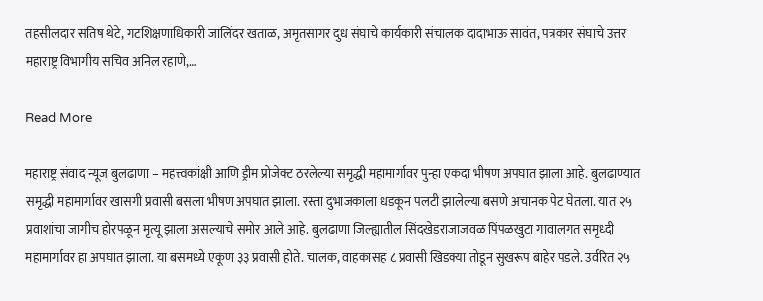तहसीलदार सतिष थेटे, गटशिक्षणाधिकारी जालिंदर खताळ, अमृतसागर दुध संघाचे कार्यकारी संचालक दादाभाऊ सावंत, पत्रकार संघाचे उत्तर महाराष्ट्र विभागीय सचिव अनिल रहाणे,…

Read More

महाराष्ट्र संवाद न्यूज बुलढाणा – महत्त्वकांक्षी आणि ड्रीम प्रोजेक्ट ठरलेल्या समृद्धी महामार्गावर पुन्हा एकदा भीषण अपघात झाला आहे. बुलढाण्यात समृद्धी महामार्गावर खासगी प्रवासी बसला भीषण अपघात झाला. रस्ता दुभाजकाला धडकून पलटी झालेल्या बसणे अचानक पेट घेतला. यात २५ प्रवाशांचा जागीच होरपळून मृत्यू झाला असल्याचे समोर आले आहे. बुलढाणा जिल्ह्यातील सिंदखेडराजाजवळ पिंपळखुटा गावालगत समृध्दी महामार्गावर हा अपघात झाला. या बसमध्ये एकूण ३३ प्रवासी होते. चालक, वाहकासह ८ प्रवासी खिडक्या तोडून सुखरूप बाहेर पडले. उर्वरित २५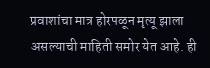प्रवाशांचा मात्र होरपळून मृत्यू झाला असल्याची माहिती समोर येत आहे. ही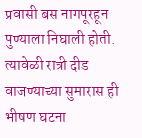प्रवासी बस नागपूरहून पुण्याला निघाली होती. त्यावेळी रात्री दीड वाजण्याच्या सुमारास ही भीषण घटना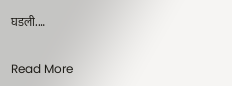घडली.…

Read More